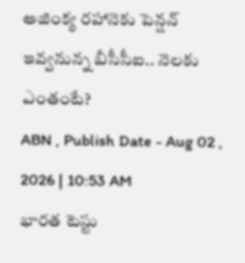అజింక్య రహానెకు పెన్షన్ ఇవ్వనున్న బీసీసీఐ.. నెలకు ఎంతంటే?
ABN , Publish Date - Aug 02 , 2026 | 10:53 AM
భారత టెస్టు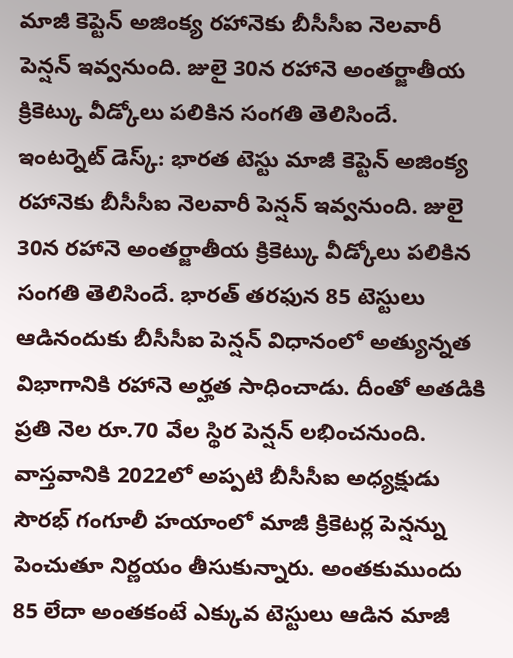మాజీ కెప్టెన్ అజింక్య రహానెకు బీసీసీఐ నెలవారీ పెన్షన్ ఇవ్వనుంది. జులై 30న రహానె అంతర్జాతీయ క్రికెట్కు వీడ్కోలు పలికిన సంగతి తెలిసిందే.
ఇంటర్నెట్ డెస్క్: భారత టెస్టు మాజీ కెప్టెన్ అజింక్య రహానెకు బీసీసీఐ నెలవారీ పెన్షన్ ఇవ్వనుంది. జులై 30న రహానె అంతర్జాతీయ క్రికెట్కు వీడ్కోలు పలికిన సంగతి తెలిసిందే. భారత్ తరఫున 85 టెస్టులు ఆడినందుకు బీసీసీఐ పెన్షన్ విధానంలో అత్యున్నత విభాగానికి రహానె అర్హత సాధించాడు. దీంతో అతడికి ప్రతి నెల రూ.70 వేల స్థిర పెన్షన్ లభించనుంది.
వాస్తవానికి 2022లో అప్పటి బీసీసీఐ అధ్యక్షుడు సౌరభ్ గంగూలీ హయాంలో మాజీ క్రికెటర్ల పెన్షన్ను పెంచుతూ నిర్ణయం తీసుకున్నారు. అంతకుముందు 85 లేదా అంతకంటే ఎక్కువ టెస్టులు ఆడిన మాజీ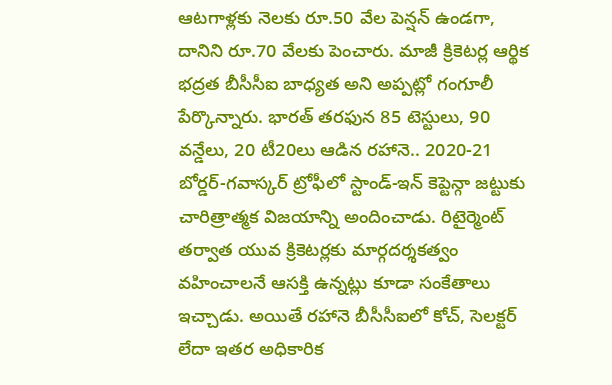ఆటగాళ్లకు నెలకు రూ.50 వేల పెన్షన్ ఉండగా, దానిని రూ.70 వేలకు పెంచారు. మాజీ క్రికెటర్ల ఆర్థిక భద్రత బీసీసీఐ బాధ్యత అని అప్పట్లో గంగూలీ పేర్కొన్నారు. భారత్ తరఫున 85 టెస్టులు, 90 వన్డేలు, 20 టీ20లు ఆడిన రహానె.. 2020-21 బోర్డర్-గవాస్కర్ ట్రోఫీలో స్టాండ్-ఇన్ కెప్టెన్గా జట్టుకు చారిత్రాత్మక విజయాన్ని అందించాడు. రిటైర్మెంట్ తర్వాత యువ క్రికెటర్లకు మార్గదర్శకత్వం వహించాలనే ఆసక్తి ఉన్నట్లు కూడా సంకేతాలు ఇచ్చాడు. అయితే రహానె బీసీసీఐలో కోచ్, సెలక్టర్ లేదా ఇతర అధికారిక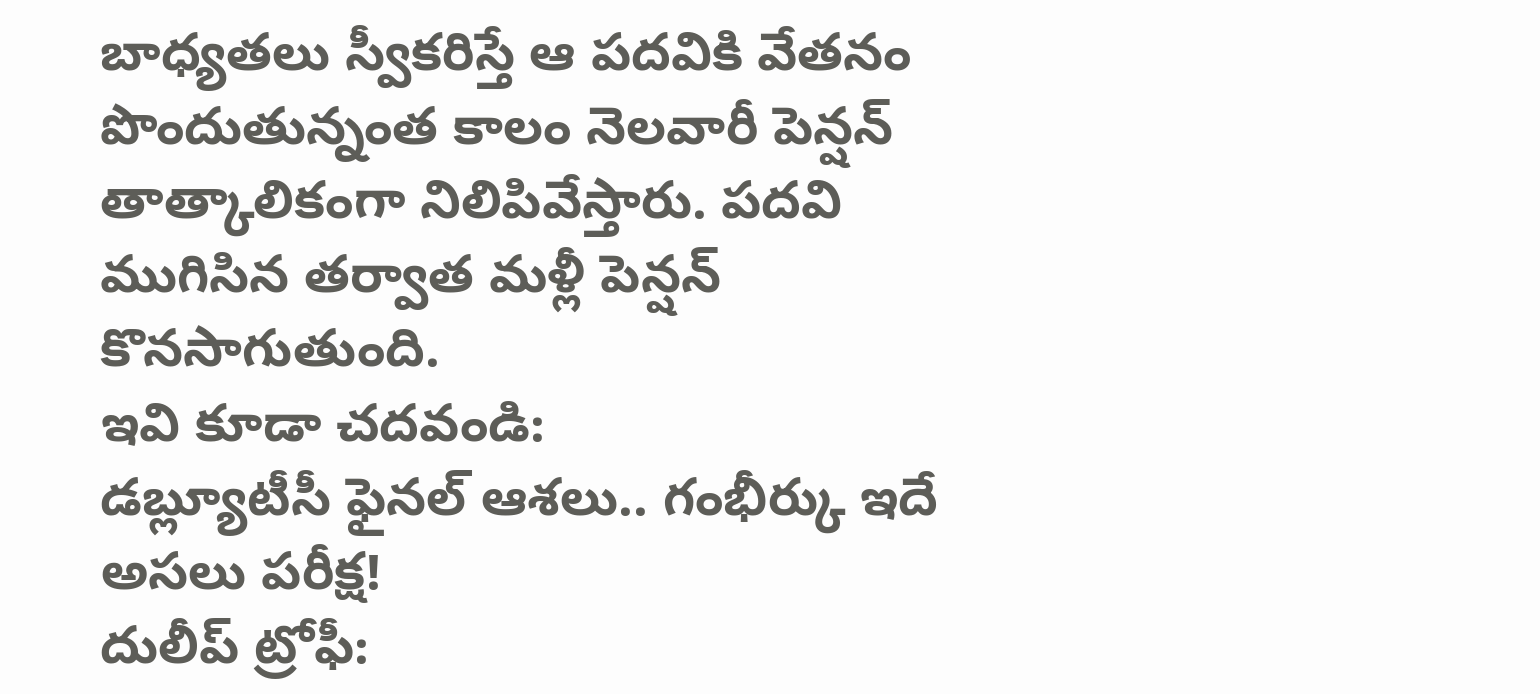బాధ్యతలు స్వీకరిస్తే ఆ పదవికి వేతనం పొందుతున్నంత కాలం నెలవారీ పెన్షన్ తాత్కాలికంగా నిలిపివేస్తారు. పదవి ముగిసిన తర్వాత మళ్లీ పెన్షన్ కొనసాగుతుంది.
ఇవి కూడా చదవండి:
డబ్ల్యూటీసీ ఫైనల్ ఆశలు.. గంభీర్కు ఇదే అసలు పరీక్ష!
దులీప్ ట్రోఫీ: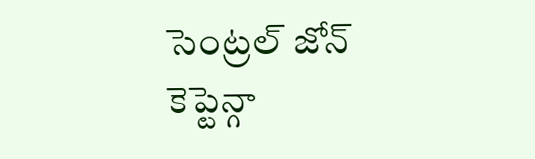సెంట్రల్ జోన్ కెప్టెన్గా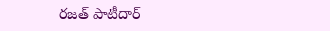రజత్ పాటీదార్